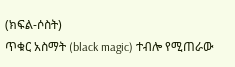(ክፍል-ሶስት)
ጥቁር አስማት (black magic) ተብሎ የሚጠራው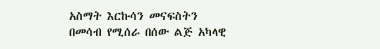አስማት እርኩሳን መናፍስትን በመሳብ የሚሰራ በሰው ልጅ አካላዊ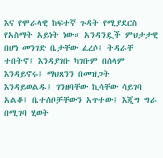እና የሞራላዊ ከፍተኛ ጉዳት የሚያደርስ የአስማት አይነት ነው። አንዳንዷች ምህታታዊ በሆነ መንገድ ቤታቸው ፈረሶ፤ ትዳራቸ ተበትኖ፤ እንዳያገቡ ካገቡም በሰላም እንዳይኖሩ፤ ማህጸንን በመዝጋት እንዳይወልዱ፤ ገንዘባቸው ኪሳቸው ሳይገባ አልቆ፤ ቤተሰቦቻቸውን አጥተው፤ እጂግ ግራ በሚገባ ሂወት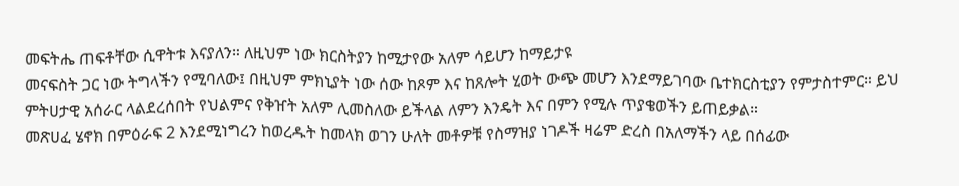መፍትሔ ጠፍቶቸው ሲዋትቱ እናያለን። ለዚህም ነው ክርስትያን ከሚታየው አለም ሳይሆን ከማይታዩ
መናፍስት ጋር ነው ትግላችን የሚባለው፤ በዚህም ምክኒያት ነው ሰው ከጾም እና ከጸሎት ሂወት ውጭ መሆን እንደማይገባው ቤተክርስቲያን የምታስተምር። ይህ ምትሀታዊ አሰራር ላልደረሰበት የህልምና የቅዠት አለም ሊመስለው ይችላል ለምን እንዴት እና በምን የሚሉ ጥያቄወችን ይጠይቃል።
መጽሀፈ ሄኖክ በምዕራፍ 2 እንደሚነግረን ከወረዱት ከመላክ ወገን ሁለት መቶዎቹ የስማዝያ ነገዶች ዛሬም ድረስ በአለማችን ላይ በሰፊው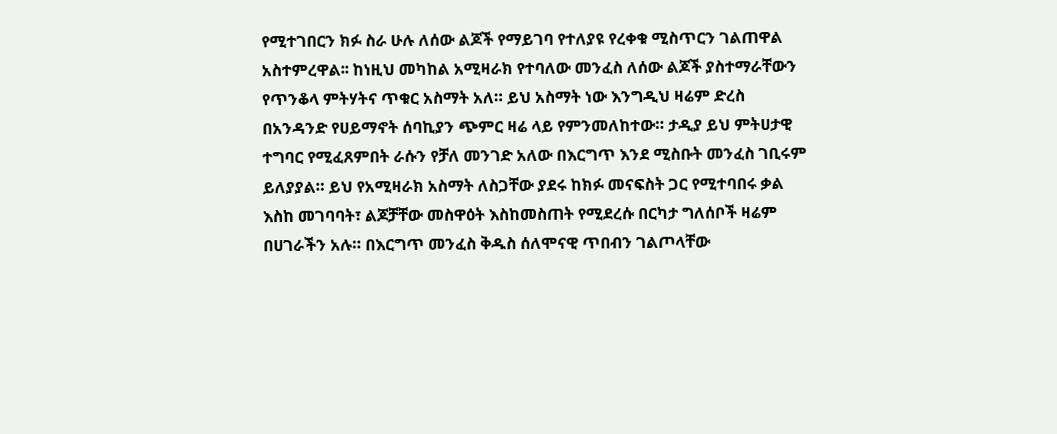የሚተገበርን ክፉ ስራ ሁሉ ለሰው ልጆች የማይገባ የተለያዩ የረቀቁ ሚስጥርን ገልጠዋል አስተምረዋል፡፡ ከነዚህ መካከል አሚዛራክ የተባለው መንፈስ ለሰው ልጆች ያስተማራቸውን የጥንቆላ ምትሃትና ጥቁር አስማት አለ። ይህ አስማት ነው እንግዲህ ዛሬም ድረስ በአንዳንድ የሀይማኖት ሰባኪያን ጭምር ዛሬ ላይ የምንመለከተው። ታዲያ ይህ ምትሀታዊ ተግባር የሚፈጸምበት ራሱን የቻለ መንገድ አለው በእርግጥ እንደ ሚስቡት መንፈስ ገቢሩም ይለያያል። ይህ የአሚዛራክ አስማት ለስጋቸው ያደሩ ከክፉ መናፍስት ጋር የሚተባበሩ ቃል እስከ መገባባት፣ ልጆቻቸው መስዋዕት እስከመስጠት የሚደረሱ በርካታ ግለሰቦች ዛሬም በሀገራችን አሉ። በእርግጥ መንፈስ ቅዱስ ሰለሞናዊ ጥበብን ገልጦላቸው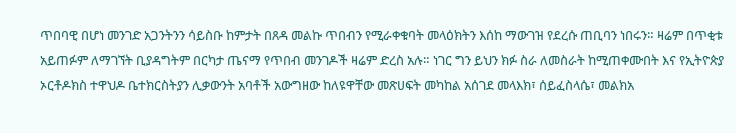ጥበባዊ በሆነ መንገድ አጋንትንን ሳይስቡ ከምታት በጸዳ መልኩ ጥበብን የሚራቀቁባት መላዕክትን እሰከ ማውገዝ የደረሱ ጠቢባን ነበሩን። ዛሬም በጥቂቱ አይጠፉም ለማገኘት ቢያዳግትም በርካታ ጤናማ የጥበብ መንገዶች ዛሬም ድረስ አሉ። ነገር ግን ይህን ክፉ ስራ ለመስራት ከሚጠቀሙበት እና የኢትዮጵያ ኦርቶዶክስ ተዋህዶ ቤተክርስትያን ሊቃውንት አባቶች አውግዘው ከለዩዋቸው መጽሀፍት መካከል አሰገደ መላእክ፣ ሰይፈስላሴ፣ መልክአ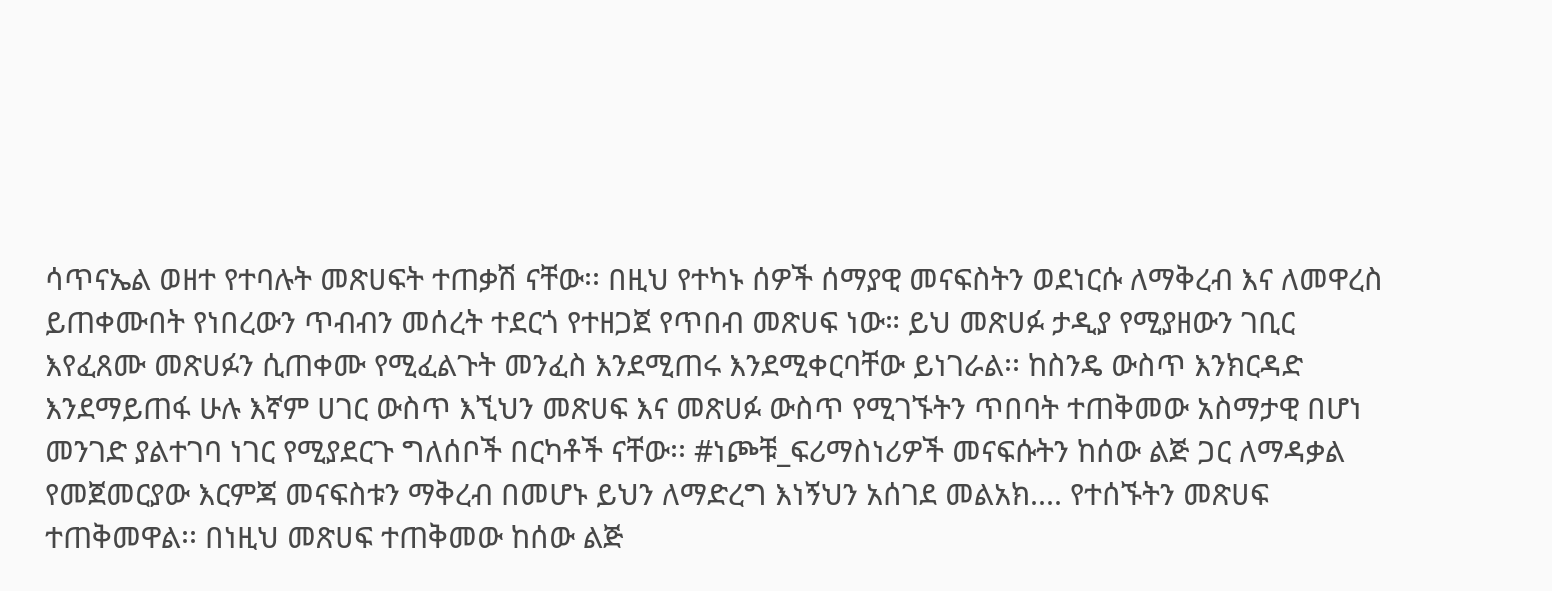ሳጥናኤል ወዘተ የተባሉት መጽሀፍት ተጠቃሽ ናቸው፡፡ በዚህ የተካኑ ሰዎች ሰማያዊ መናፍስትን ወደነርሱ ለማቅረብ እና ለመዋረስ ይጠቀሙበት የነበረውን ጥብብን መሰረት ተደርጎ የተዘጋጀ የጥበብ መጽሀፍ ነው። ይህ መጽሀፉ ታዲያ የሚያዘውን ገቢር እየፈጸሙ መጽሀፉን ሲጠቀሙ የሚፈልጉት መንፈስ እንደሚጠሩ እንደሚቀርባቸው ይነገራል፡፡ ከስንዴ ውስጥ እንክርዳድ እንደማይጠፋ ሁሉ እኛም ሀገር ውስጥ እኚህን መጽሀፍ እና መጽሀፉ ውስጥ የሚገኙትን ጥበባት ተጠቅመው አስማታዊ በሆነ መንገድ ያልተገባ ነገር የሚያደርጉ ግለሰቦች በርካቶች ናቸው፡፡ #ነጮቹ_ፍሪማስነሪዎች መናፍሱትን ከሰው ልጅ ጋር ለማዳቃል የመጀመርያው እርምጃ መናፍስቱን ማቅረብ በመሆኑ ይህን ለማድረግ እነኝህን አሰገደ መልአክ.... የተሰኙትን መጽሀፍ ተጠቅመዋል፡፡ በነዚህ መጽሀፍ ተጠቅመው ከሰው ልጅ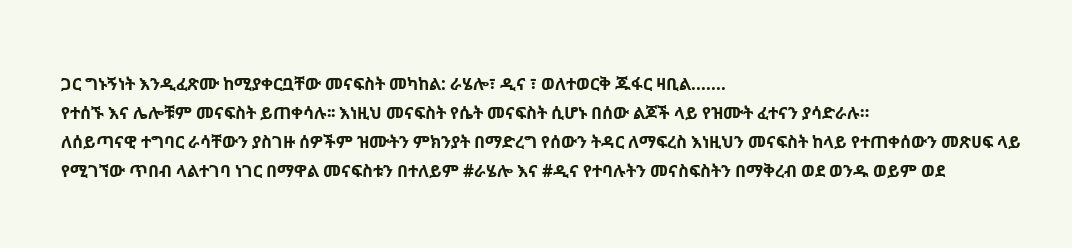ጋር ግኑኝነት እንዲፈጽሙ ከሚያቀርቧቸው መናፍስት መካከል: ራሄሎ፣ ዲና ፣ ወለተወርቅ ጁፋር ዛቢል.......
የተሰኙ እና ሌሎቹም መናፍስት ይጠቀሳሉ፡፡ እነዚህ መናፍስት የሴት መናፍስት ሲሆኑ በሰው ልጆች ላይ የዝሙት ፈተናን ያሳድራሉ።
ለሰይጣናዊ ተግባር ራሳቸውን ያስገዙ ሰዎችም ዝሙትን ምክንያት በማድረግ የሰውን ትዳር ለማፍረስ እነዚህን መናፍስት ከላይ የተጠቀሰውን መጽሀፍ ላይ የሚገኘው ጥበብ ላልተገባ ነገር በማዋል መናፍስቱን በተለይም #ራሄሎ እና #ዲና የተባሉትን መናስፍስትን በማቅረብ ወደ ወንዱ ወይም ወደ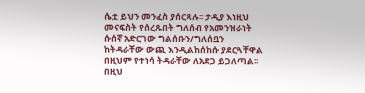ሴቷ ይህን መንፈስ ያሰርጻሉ፡፡ ታዲያ እነዚህ መናፍስት የሰረጹበት ግለሰብ የአመንዝራነት ሱሰኛ አድርገው ግልሰቡን/ግለሰቧን ከትዳራቸው ውጪ እንዲልከሰከሱ ያደርጓቸዋል በዚህም የተነሳ ትዳራቸው ለአደጋ ይጋለጣል፡፡ በዚህ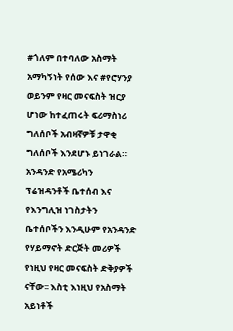#ጎለም በተባለው አስማት አማካኝነት የሰው እና #የሮሃንያ ወይንም የዛር መናፍስት ዝርያ ሆነው ከተፈጠሩት ፍሪማስነሪ ግለሰቦች አብዛኛዎቹ ታዋቂ ግለሰቦች እንደሆኑ ይነገራል። አንዳንድ የአሜሪካን ፕሬዝዳንቶች ቤተሰብ እና የእንግሊዝ ነገስታትን ቤተሰቦችን እንዲሁም የአንዳንድ የሃይማኖት ድርጅት መሪዎች የነዚህ የዛር መናፍስት ድቅያዎች ናቸው፡፡ እስቲ እነዚህ የአስማት አይነቶች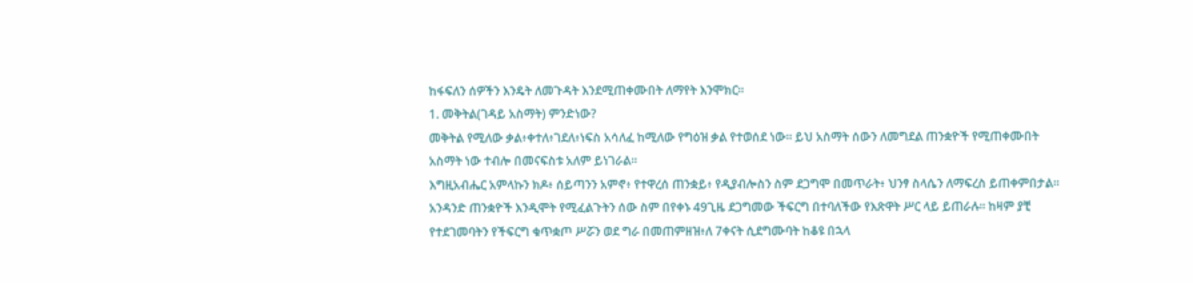ከፋፍለን ሰዎችን እንዴት ለመጉዳት እንደሚጠቀሙበት ለማየት እንሞክር።
1. መቅትል(ገዳይ አስማት) ምንድነው?
መቅትል የሚለው ቃል፥ቀተለ፥ገደለ፥ነፍስ አሳለፈ ከሚለው የግዕዝ ቃል የተወሰደ ነው። ይህ አስማት ሰውን ለመግደል ጠንቋዮች የሚጠቀሙበት አስማት ነው ተብሎ በመናፍስቱ አለም ይነገራል።
እግዚአብሔር አምላኩን ክዶ፥ ሰይጣንን አምኖ፥ የተዋረሰ ጠንቋይ፥ የዲያብሎስን ስም ደጋግሞ በመጥራት፥ ህንፃ ስላሴን ለማፍረስ ይጠቀምበታል።
አንዳንድ ጠንቋዮች እንዲሞት የሚፈልጉትን ሰው ስም በየቀኑ 49ጊዜ ደጋግመው ችፍርግ በተባለችው የእጽዋት ሥር ላይ ይጠራሉ። ከዛም ያቺ የተደገመባትን የችፍርግ ቁጥቋጦ ሥሯን ወደ ግራ በመጠምዘዝ፥ለ 7ቀናት ሲደግሙባት ከቆዩ በኋላ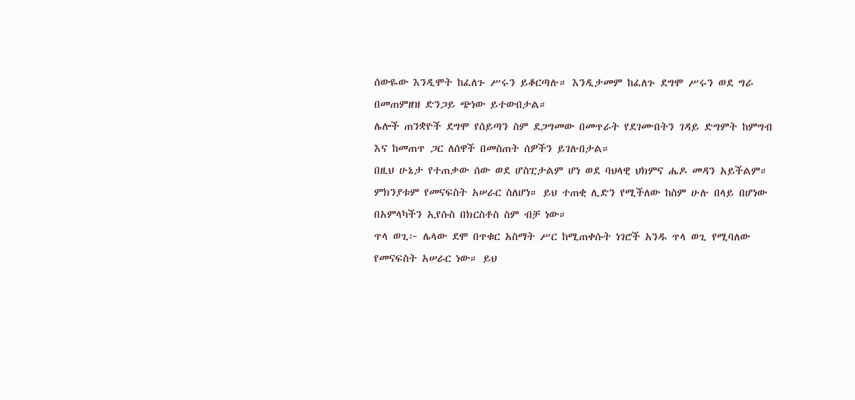ሰውዬው እንዲሞት ከፈለጉ ሥሩን ይቆርጣሉ። እንዲታመም ከፈለጉ ደግሞ ሥሩን ወደ ግራ በመጠምዘዝ ድንጋይ ጭነው ይተውበታል።
ሌሎች ጠንቋዮች ደግሞ የሰይጣን ስም ደጋግመው በመጥራት የደገሙበትን ገዳይ ድግምት ከምግብ እና ከመጠጥ ጋር ለሰዋች በመስጠት ሰዎችን ይገሉበታል።
በዚህ ሁኔታ የተጠቃው ሰው ወደ ሆስፒታልም ሆነ ወደ ባህላዊ ህክምና ሔዶ መዳን አይችልም። ምክንያቱም የመናፍስት አሠራር ስለሆነ። ይህ ተጠቂ ሊድን የሚችለው ከስም ሁሉ በላይ በሆነው በአምላካችን ኢየሱስ በክርስቶስ ስም ብቻ ነው።
ጥላ ወጊ፦ ሌላው ደሞ በጥቁር አስማት ሥር ከሚጠቀሱት ነገሮች አንዱ ጥላ ወጊ የሚባለው የመናፍስት አሠራር ነው። ይህ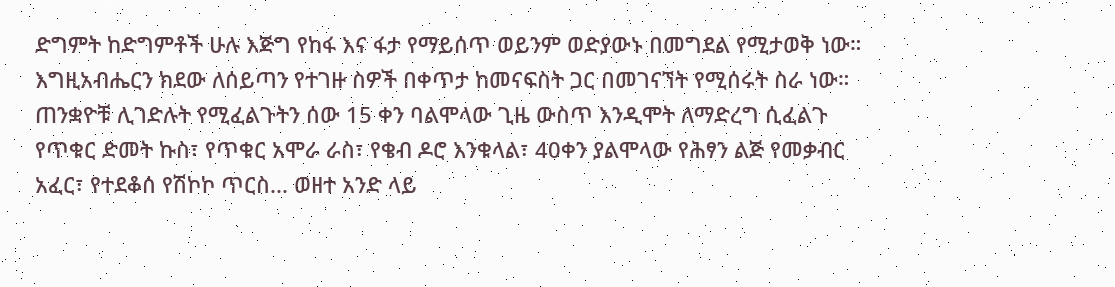ድግምት ከድግምቶች ሁሉ እጅግ የከፋ እና ፋታ የማይሰጥ ወይንም ወድያውኑ በመግደል የሚታወቅ ነው።
እግዚአብሔርን ክደው ለሰይጣን የተገዙ ስዎች በቀጥታ ከመናፍስት ጋር በመገናኘት የሚሰሩት ስራ ነው። ጠንቋዮቹ ሊገድሉት የሚፈልጉትን ሰው 15 ቀን ባልሞላው ጊዜ ውስጥ እንዲሞት ለማድረግ ሲፈልጉ የጥቁር ድመት ኩስ፣ የጥቁር አሞራ ራስ፣ የቄብ ዶሮ እንቁላል፣ 40ቀን ያልሞላው የሕፃን ልጅ የመቃብር አፈር፣ የተደቆሰ የሽኮኮ ጥርስ... ወዘተ አንድ ላይ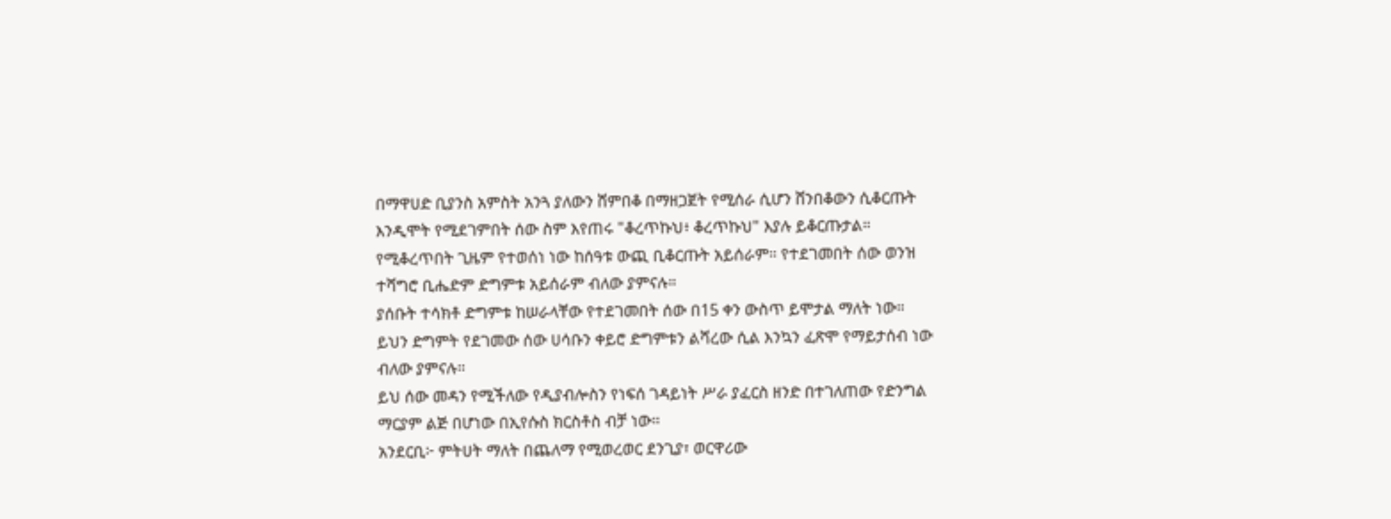በማዋሀድ ቢያንስ አምስት አንጓ ያለውን ሸምበቆ በማዘጋጀት የሚሰራ ሲሆን ሸንበቆውን ሲቆርጡት እንዲሞት የሚደገምበት ሰው ስም እየጠሩ "ቆረጥኩህ፥ ቆረጥኩህ" እያሉ ይቆርጡታል። የሚቆረጥበት ጊዜም የተወሰነ ነው ከሰዓቱ ውጪ ቢቆርጡት አይሰራም። የተደገመበት ሰው ወንዝ ተሻግሮ ቢሔድም ድግምቱ አይሰራም ብለው ያምናሉ።
ያሰቡት ተሳክቶ ድግምቱ ከሠራላቸው የተደገመበት ሰው በ15 ቀን ውስጥ ይሞታል ማለት ነው።
ይህን ድግምት የደገመው ሰው ሀሳቡን ቀይሮ ድግምቱን ልሻረው ሲል እንኳን ፈጽሞ የማይታሰብ ነው ብለው ያምናሉ።
ይህ ሰው መዳን የሚችለው የዲያብሎስን የነፍሰ ገዳይነት ሥራ ያፈርስ ዘንድ በተገለጠው የድንግል ማርያም ልጅ በሆነው በኢየሱስ ክርስቶስ ብቻ ነው።
አንደርቢ፦ ምትሀት ማለት በጨለማ የሚወረወር ደንጊያ፣ ወርዋሪው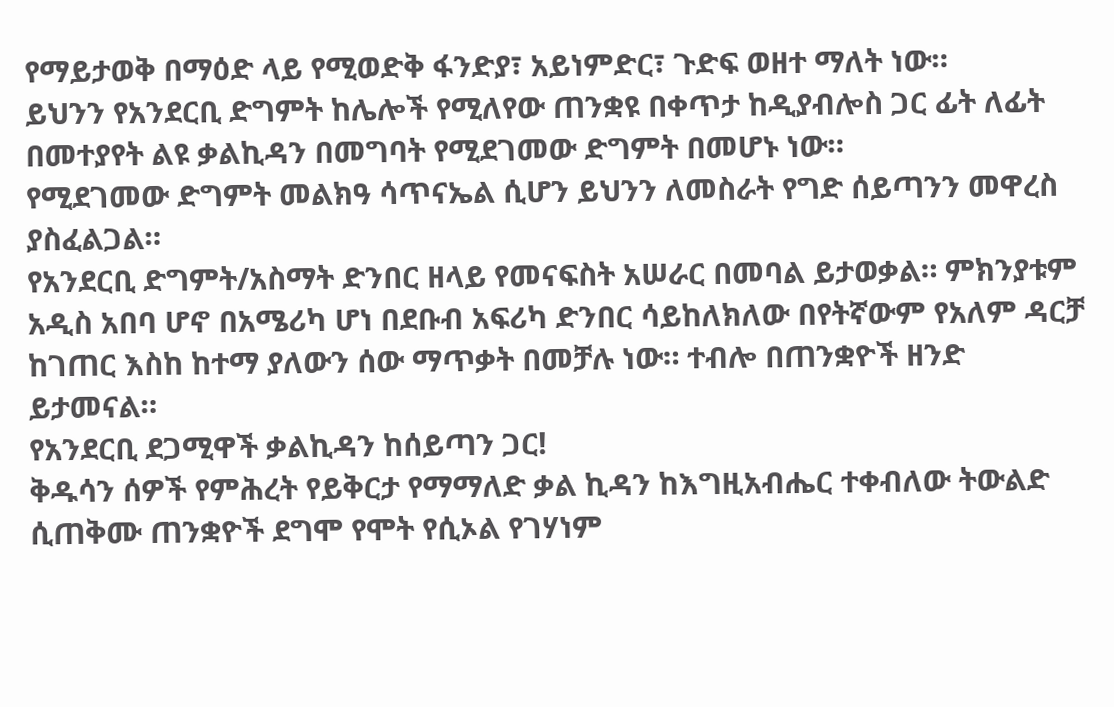የማይታወቅ በማዕድ ላይ የሚወድቅ ፋንድያ፣ አይነምድር፣ ጉድፍ ወዘተ ማለት ነው።
ይህንን የአንደርቢ ድግምት ከሌሎች የሚለየው ጠንቋዩ በቀጥታ ከዲያብሎስ ጋር ፊት ለፊት በመተያየት ልዩ ቃልኪዳን በመግባት የሚደገመው ድግምት በመሆኑ ነው።
የሚደገመው ድግምት መልክዓ ሳጥናኤል ሲሆን ይህንን ለመስራት የግድ ሰይጣንን መዋረስ ያስፈልጋል።
የአንደርቢ ድግምት/አስማት ድንበር ዘላይ የመናፍስት አሠራር በመባል ይታወቃል። ምክንያቱም አዲስ አበባ ሆኖ በአሜሪካ ሆነ በደቡብ አፍሪካ ድንበር ሳይከለክለው በየትኛውም የአለም ዳርቻ ከገጠር እስከ ከተማ ያለውን ሰው ማጥቃት በመቻሉ ነው። ተብሎ በጠንቋዮች ዘንድ ይታመናል።
የአንደርቢ ደጋሚዋች ቃልኪዳን ከሰይጣን ጋር!
ቅዱሳን ሰዎች የምሕረት የይቅርታ የማማለድ ቃል ኪዳን ከእግዚአብሔር ተቀብለው ትውልድ ሲጠቅሙ ጠንቋዮች ደግሞ የሞት የሲኦል የገሃነም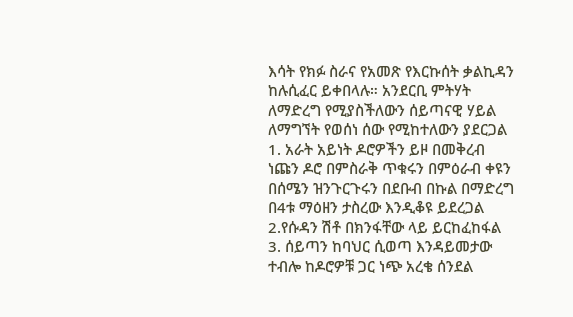እሳት የክፉ ስራና የአመጽ የእርኩሰት ቃልኪዳን ከሉሲፈር ይቀበላሉ። አንደርቢ ምትሃት ለማድረግ የሚያስችለውን ሰይጣናዊ ሃይል ለማግኘት የወሰነ ሰው የሚከተለውን ያደርጋል
1. አራት አይነት ዶሮዎችን ይዞ በመቅረብ ነጩን ዶሮ በምስራቅ ጥቁሩን በምዕራብ ቀዩን በሰሜን ዝንጉርጉሩን በደቡብ በኩል በማድረግ በ4ቱ ማዕዘን ታስረው እንዲቆዩ ይደረጋል
2.የሱዳን ሽቶ በክንፋቸው ላይ ይርከፈከፋል
3. ሰይጣን ከባህር ሲወጣ እንዳይመታው ተብሎ ከዶሮዎቹ ጋር ነጭ አረቄ ሰንደል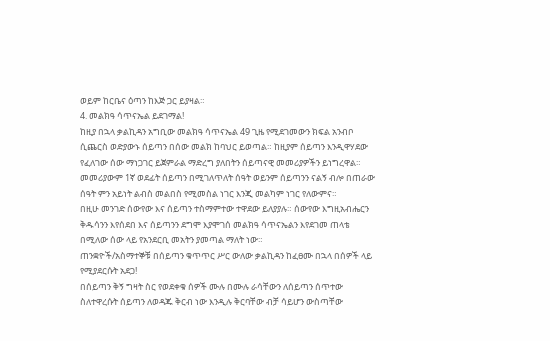ወይም ከርቤና ዕጣን ከእጅ ጋር ይያዛል።
4. መልክዓ ሳጥናኤል ይደገማል!
ከዚያ በኋላ ቃልኪዳን አግቢው መልክዓ ሳጥናኤል 49 ጊዜ የሚደገመውን ክፍል አንብቦ ሲጨርስ ወድያውኑ ሰይጣን በሰው መልክ ከባህር ይወጣል። ከዚያም ሰይጣን እንዲዋሃደው የፈለገው ሰው ማነጋገር ይጀምራል ማድረግ ያለበትን ሰይጣናዊ መመሪያዎችን ይነግረዋል። መመሪያውም 1ኛ ወደፊት ሰይጣን በሚገለጥለት ሰዓት ወይንም ሰይጣንን ናልኝ ብሎ በጠራው ሰዓት ምን አይነት ልብስ መልበስ የሚመስል ነገር እንጂ መልካም ነገር የለውምና።
በዚሁ መንገድ ሰውየው እና ሰይጣን ተስማምተው ተዋደው ይለያያሉ። ሰውየው እግዚአብሔርን ቅዱሳንን እየሰደበ እና ሰይጣንን ደግሞ እያሞገሰ መልክዓ ሳጥናኤልን እየደገመ ጠላቴ በሚለው ሰው ላይ የአንደርቢ መአትን ያመጣል ማለት ነው።
ጠንቋዮች/አስማተኞቹ በሰይጣን ቁጥጥር ሥር ውለው ቃልኪዳን ከፈፀሙ በኋላ በሰዎች ላይ የሚያደርሱት አደጋ!
በሰይጣን ቅኝ ግዛት ስር የወደቀቁ ሰዎች ሙሉ በሙሉ ራሳቸውን ለሰይጣን ሰጥተው ስለተዋረሱት ሰይጣን ለወዳጁ ቅርብ ነው እንዲሉ ቅርባቸው ብቻ ሳይሆን ውስጣቸው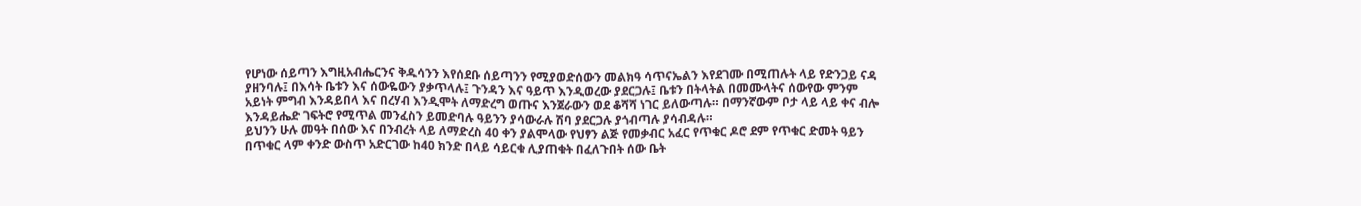የሆነው ሰይጣን እግዚአብሔርንና ቅዱሳንን እየሰደቡ ሰይጣንን የሚያወድሰውን መልክዓ ሳጥናኤልን እየደገሙ በሚጠሉት ላይ የድንጋይ ናዳ ያዘንባሉ፤ በእሳት ቤቱን እና ሰውዬውን ያቃጥላሉ፤ ጉንዳን እና ዓይጥ እንዲወረው ያደርጋሉ፤ ቤቱን በትላትል በመሙላትና ሰውየው ምንም አይነት ምግብ እንዳይበላ እና በረሃብ እንዲሞት ለማድረግ ወጡና እንጀራውን ወደ ቆሻሻ ነገር ይለውጣሉ። በማንኛውም ቦታ ላይ ላይ ቀና ብሎ እንዳይሔድ ገፍትሮ የሚጥል መንፈስን ይመድባሉ ዓይንን ያሳውራሉ ሽባ ያደርጋሉ ያጎብጣሉ ያሳብዳሉ።
ይህንን ሁሉ መዓት በሰው እና በንብረት ላይ ለማድረስ 40 ቀን ያልሞላው የህፃን ልጅ የመቃብር አፈር የጥቁር ዶሮ ደም የጥቁር ድመት ዓይን በጥቁር ላም ቀንድ ውስጥ አድርገው ከ40 ክንድ በላይ ሳይርቁ ሊያጠቁት በፈለጉበት ሰው ቤት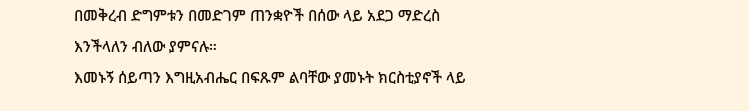በመቅረብ ድግምቱን በመድገም ጠንቋዮች በሰው ላይ አደጋ ማድረስ እንችላለን ብለው ያምናሉ።
እመኑኝ ሰይጣን እግዚአብሔር በፍጹም ልባቸው ያመኑት ክርስቲያኖች ላይ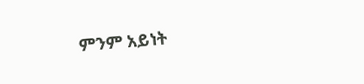ምንም አይነት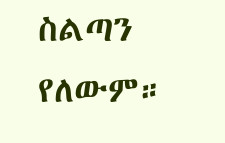ስልጣን የለውም።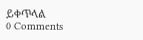ይቀጥላል
0 Comments